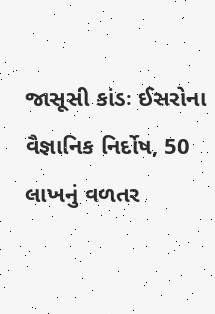જાસૂસી કાંડઃ ઈસરોના વૈજ્ઞાનિક નિર્દોષ, 50 લાખનું વળતર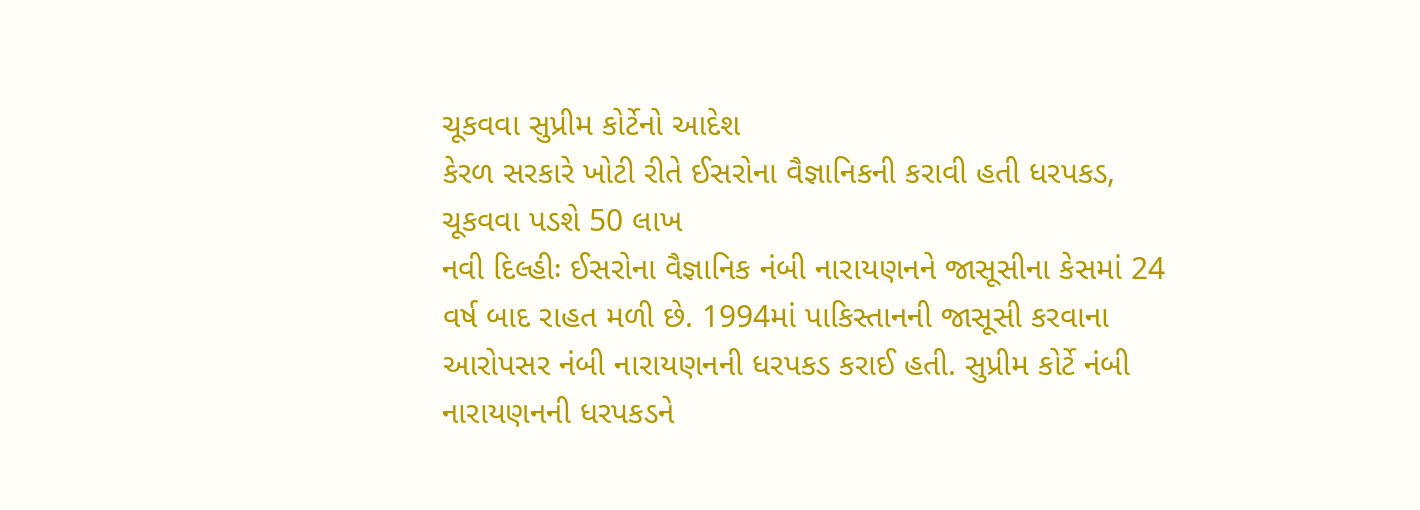ચૂકવવા સુપ્રીમ કોર્ટેનો આદેશ
કેરળ સરકારે ખોટી રીતે ઈસરોના વૈજ્ઞાનિકની કરાવી હતી ધરપકડ, ચૂકવવા પડશે 50 લાખ
નવી દિલ્હીઃ ઈસરોના વૈજ્ઞાનિક નંબી નારાયણનને જાસૂસીના કેસમાં 24 વર્ષ બાદ રાહત મળી છે. 1994માં પાકિસ્તાનની જાસૂસી કરવાના આરોપસર નંબી નારાયણનની ધરપકડ કરાઈ હતી. સુપ્રીમ કોર્ટે નંબી નારાયણનની ધરપકડને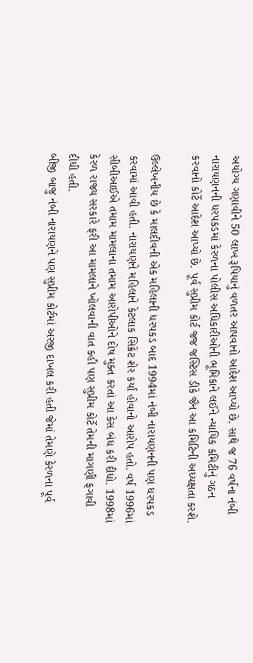અયોગ્ય ગણાવીને 50 લાખ રૂપિયાનું વળતર આપવાનો આદેશ આપ્યો છે. સાથે જ 76 વર્ષના નંબી નારાયણનની ધરપકડમાં કેરળના પોલીસ અધિકારીઓની ભૂમિકાને લઈને ન્યાયિક કમિટીનું ગઠન કરવાનો કોર્ટે આદેશ આપ્યો છે. પૂર્વ સુપ્રીમ કોર્ટ જજ જસ્ટિસ ડીકે જૈન આ કમિટિની અધ્યક્ષતા કરશે.

ઉલ્લેખનીય છે કે માલદીવની એક મહિલાની ધરપકડ બાદ 1994માં નંબી નારાયણનની પણ ધરપકડ કરવામાં આવી હતી. નારાયણને મહિલાને કેટલાક સિક્રેટ શેર કર્યાં હોવાનો આરોપ હતો. વર્ષ 1996માં સીબીઆઈએ તમામ મામલાના તમામ આરોપીઓને દોષ મુક્ત કરતાં આ કેસ બંધ કરી દીધો. 1998માં કેરળ રાજ્ય સરકારે ફરી આ મામલાને ખોલવાની વાત કહી પણ સુપ્રીમ કોર્ટે તેમની માગણી ફગાવી દીધી હતી.
બીજી બાજુ નંબી નારાયણને પણ સુપ્રીમ કોર્ટમાં અરજી દાખલ કરી હતી જેમાં તેમણે કેરળના પૂર્વ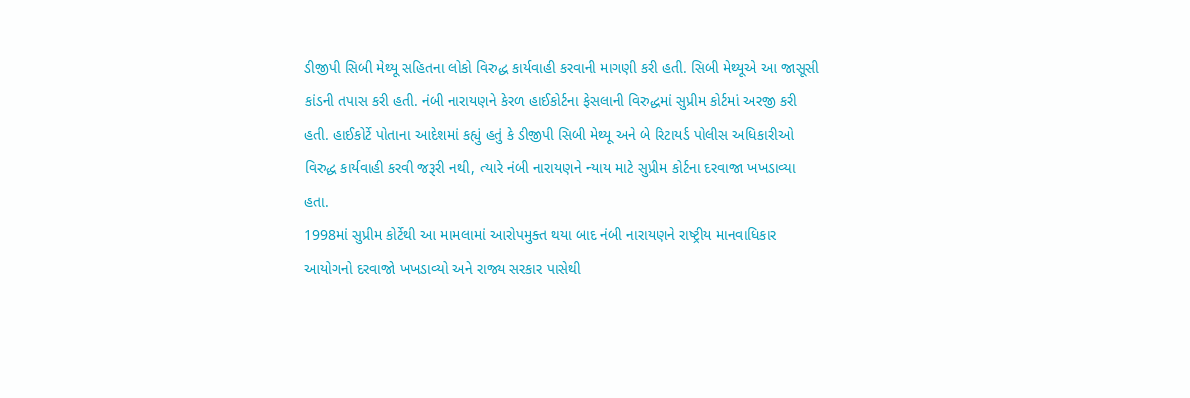ડીજીપી સિબી મેથ્યૂ સહિતના લોકો વિરુદ્ધ કાર્યવાહી કરવાની માગણી કરી હતી. સિબી મેથ્યૂએ આ જાસૂસી કાંડની તપાસ કરી હતી. નંબી નારાયણને કેરળ હાઈકોર્ટના ફેસલાની વિરુદ્ધમાં સુપ્રીમ કોર્ટમાં અરજી કરી હતી. હાઈકોર્ટે પોતાના આદેશમાં કહ્યું હતું કે ડીજીપી સિબી મેથ્યૂ અને બે રિટાયર્ડ પોલીસ અધિકારીઓ વિરુદ્ધ કાર્યવાહી કરવી જરૂરી નથી, ત્યારે નંબી નારાયણને ન્યાય માટે સુપ્રીમ કોર્ટના દરવાજા ખખડાવ્યા હતા.
1998માં સુપ્રીમ કોર્ટેથી આ મામલામાં આરોપમુક્ત થયા બાદ નંબી નારાયણને રાષ્ટ્રીય માનવાધિકાર આયોગનો દરવાજો ખખડાવ્યો અને રાજ્ય સરકાર પાસેથી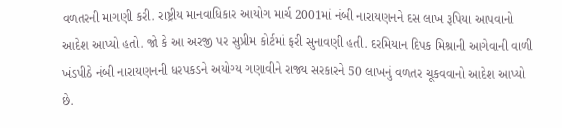વળતરની માગણી કરી. રાષ્ટ્રીય માનવાધિકાર આયોગ માર્ચ 2001માં નંબી નારાયણનને દસ લાખ રૂપિયા આપવાનો આદેશ આપ્યો હતો. જો કે આ અરજી પર સુપ્રીમ કોર્ટમાં ફરી સુનાવણી હતી. દરમિયાન દિપક મિશ્રાની આગેવાની વાળી ખંડપીઠે નંબી નારાયણનની ધરપકડને અયોગ્ય ગણાવીને રાજ્ય સરકારને 50 લાખનું વળતર ચૂકવવાનો આદેશ આપ્યો છે.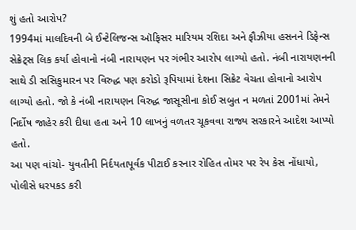શું હતો આરોપ?
1994માં માલદિવની બે ઈન્ટેલિજન્સ ઑફિસર મારિયમ રશિદા અને ફૌઝીયા હસનને ડિફેન્સ સેક્રેટ્સ લિક કર્યા હોવાનો નંબી નારાયણન પર ગંભીર આરોપ લાગ્યો હતો. નંબી નારાયણનની સાથે ડી સસિકુમારન પર વિરુદ્ધ પણ કરોડો રૂપિયામાં દેશના સિક્રેટ વેચતા હોવાનો આરોપ લાગ્યો હતો. જો કે નંબી નારાયણન વિરુદ્ધ જાસૂસીના કોઈ સબુત ન મળતાં 2001માં તેમને નિર્દોષ જાહેર કરી દીધા હતા અને 10 લાખનું વળતર ચૂકવવા રાજ્ય સરકારને આદેશ આપ્યો હતો.
આ પણ વાંચો- યુવતીની નિર્દયતાપૂર્વક પીટાઈ કરનાર રોહિત તોમર પર રેપ કેસ નોંધાયો, પોલીસે ધરપકડ કરી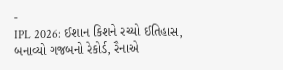-
IPL 2026: ઈશાન કિશને રચ્યો ઈતિહાસ, બનાવ્યો ગજબનો રેકોર્ડ, રૈનાએ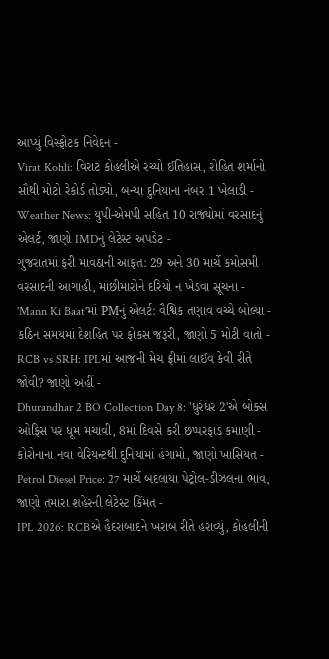આપ્યું વિસ્ફોટક નિવેદન -
Virat Kohli: વિરાટ કોહલીએ રચ્યો ઈતિહાસ, રોહિત શર્માનો સૌથી મોટો રેકોર્ડ તોડ્યો, બન્યા દુનિયાના નંબર 1 ખેલાડી -
Weather News: યુપી-એમપી સહિત 10 રાજ્યોમાં વરસાદનું એલર્ટ, જાણો IMDનું લેટેસ્ટ અપડેટ -
ગુજરાતમાં ફરી માવઠાની આફત: 29 અને 30 માર્ચે કમોસમી વરસાદની આગાહી, માછીમારોને દરિયો ન ખેડવા સૂચના -
'Mann Ki Baat'માં PMનું એલર્ટ: વૈશ્વિક તણાવ વચ્ચે બોલ્યા - કઠિન સમયમાં દેશહિત પર ફોકસ જરૂરી, જાણો 5 મોટી વાતો -
RCB vs SRH: IPLમાં આજની મેચ ફ્રીમાં લાઈવ કેવી રીતે જોવી? જાણો અહીં -
Dhurandhar 2 BO Collection Day 8: 'ધુરંધર 2'એ બોક્સ ઓફિસ પર ધૂમ મચાવી, 8માં દિવસે કરી છપ્પરફાડ કમાણી -
કોરોનાના નવા વેરિયન્ટથી દુનિયામાં હંગામો, જાણો ખાસિયત -
Petrol Diesel Price: 27 માર્ચે બદલાયા પેટ્રોલ-ડીઝલના ભાવ, જાણો તમારા શહેરની લેટેસ્ટ કિંમત -
IPL 2026: RCBએ હૈદરાબાદને ખરાબ રીતે હરાવ્યું, કોહલીની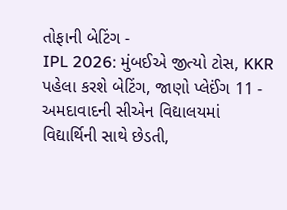તોફાની બેટિંગ -
IPL 2026: મુંબઈએ જીત્યો ટોસ, KKR પહેલા કરશે બેટિંગ, જાણો પ્લેઈંગ 11 -
અમદાવાદની સીએન વિદ્યાલયમાં વિદ્યાર્થિની સાથે છેડતી,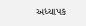અધ્યાપક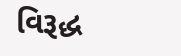વિરૂદ્ધ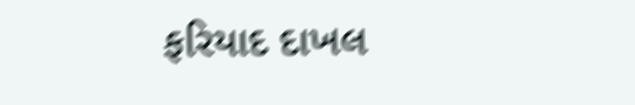ફરિયાદ દાખલ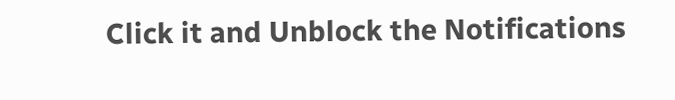Click it and Unblock the Notifications